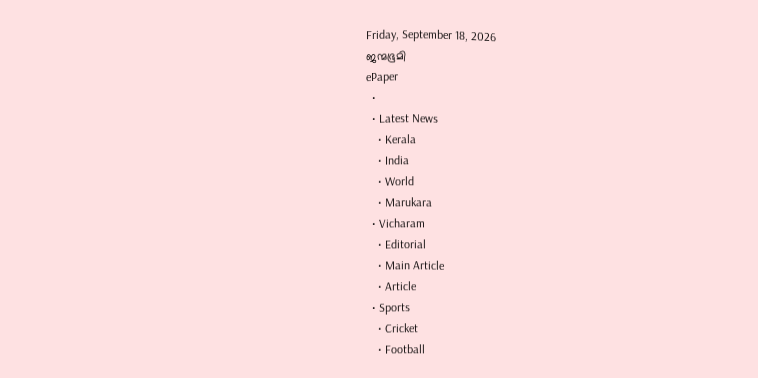Friday, September 18, 2026
ജന്മഭൂമി
ePaper
  •
  • Latest News
    • Kerala
    • India
    • World
    • Marukara
  • Vicharam
    • Editorial
    • Main Article
    • Article
  • Sports
    • Cricket
    • Football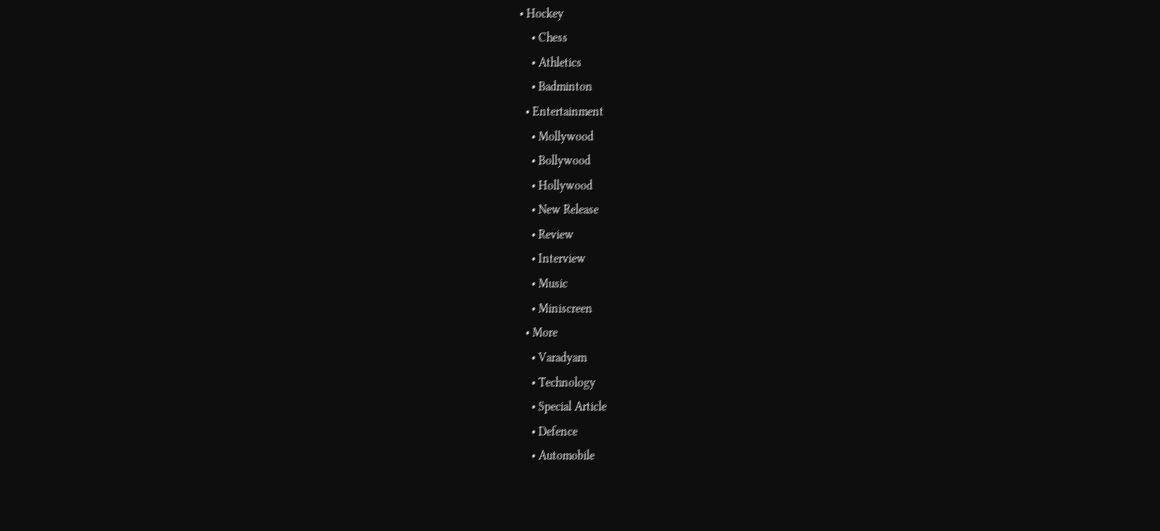• Hockey
    • Chess
    • Athletics
    • Badminton
  • Entertainment
    • Mollywood
    • Bollywood
    • Hollywood
    • New Release
    • Review
    • Interview
    • Music
    • Miniscreen
  • More
    • Varadyam
    • Technology
    • Special Article
    • Defence
    • Automobile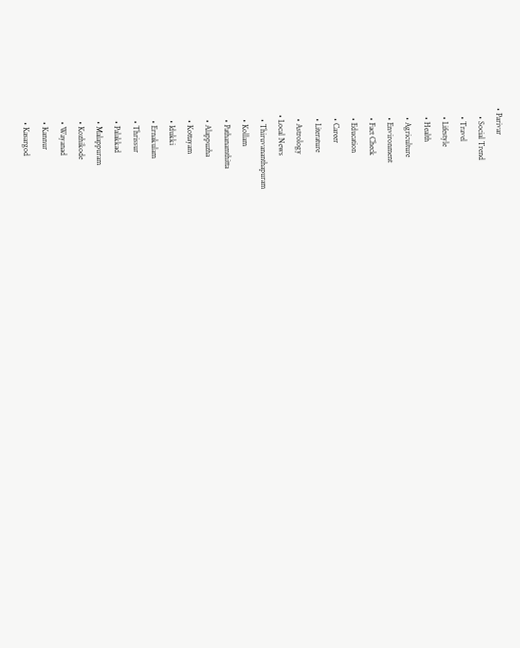• Parivar
    • Social Trend
    • Travel
    • Lifestyle
    • Health
    • Agriculture
    • Environment
    • Fact Check
    • Education
    • Career
    • Literature
    • Astrology
  • Local News
    • Thiruvananthapuram
    • Kollam
    • Pathanamthitta
    • Alappuzha
    • Kottayam
    • Idukki
    • Ernakulam
    • Thrissur
    • Palakkad
    • Malappuram
    • Kozhikode
    • Wayanad
    • Kannur
    • Kasargod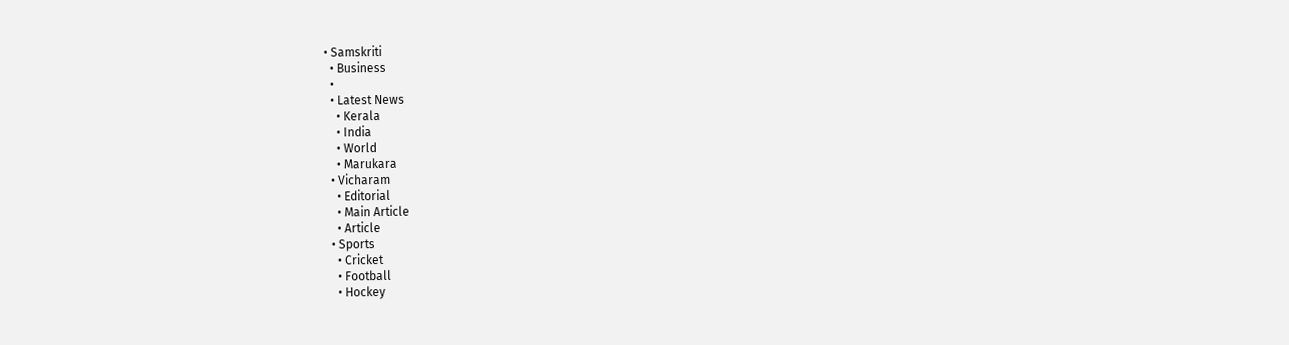• Samskriti
  • Business
  •
  • Latest News
    • Kerala
    • India
    • World
    • Marukara
  • Vicharam
    • Editorial
    • Main Article
    • Article
  • Sports
    • Cricket
    • Football
    • Hockey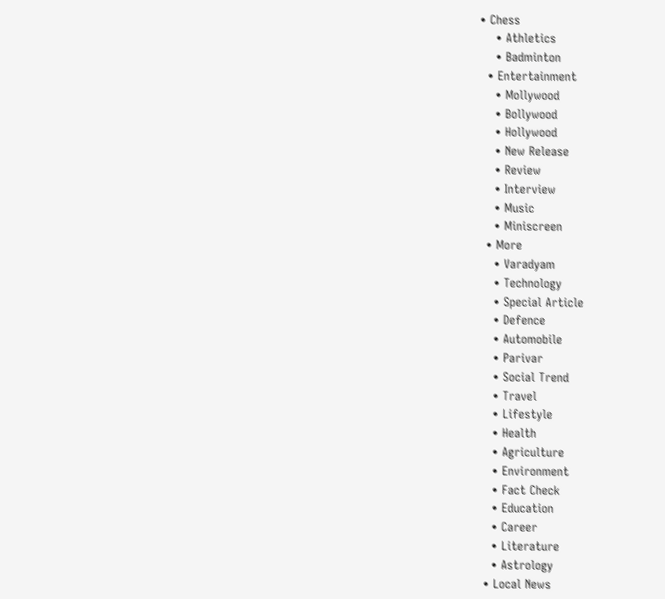• Chess
    • Athletics
    • Badminton
  • Entertainment
    • Mollywood
    • Bollywood
    • Hollywood
    • New Release
    • Review
    • Interview
    • Music
    • Miniscreen
  • More
    • Varadyam
    • Technology
    • Special Article
    • Defence
    • Automobile
    • Parivar
    • Social Trend
    • Travel
    • Lifestyle
    • Health
    • Agriculture
    • Environment
    • Fact Check
    • Education
    • Career
    • Literature
    • Astrology
  • Local News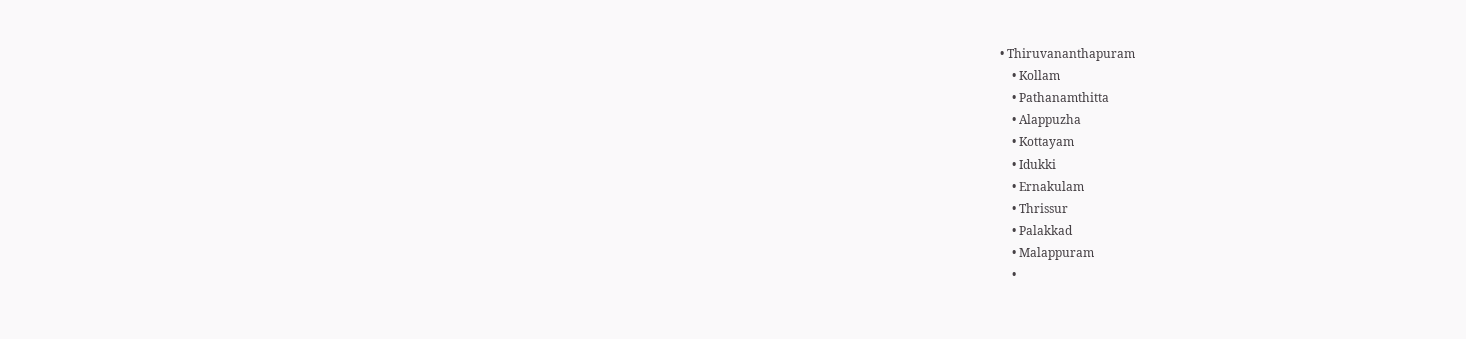• Thiruvananthapuram
    • Kollam
    • Pathanamthitta
    • Alappuzha
    • Kottayam
    • Idukki
    • Ernakulam
    • Thrissur
    • Palakkad
    • Malappuram
    •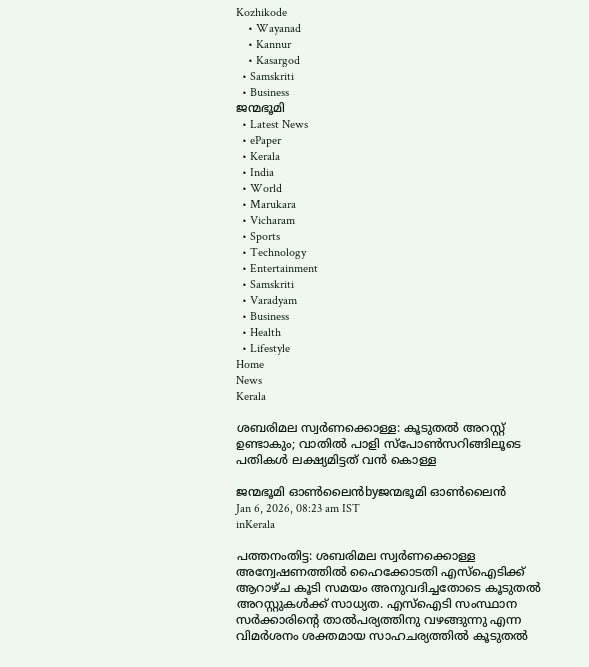Kozhikode
    • Wayanad
    • Kannur
    • Kasargod
  • Samskriti
  • Business
ജന്മഭൂമി
  • Latest News
  • ePaper
  • Kerala
  • India
  • World
  • Marukara
  • Vicharam
  • Sports
  • Technology
  • Entertainment
  • Samskriti
  • Varadyam
  • Business
  • Health
  • Lifestyle
Home
News
Kerala

ശബരിമല സ്വര്‍ണക്കൊള്ള: കൂടുതല്‍ അറസ്റ്റ് ഉണ്ടാകും; വാതില്‍ പാളി സ്‌പോണ്‍സറിങ്ങിലൂടെ പതികള്‍ ലക്ഷ്യമിട്ടത് വന്‍ കൊള്ള

ജന്മഭൂമി ഓണ്‍ലൈന്‍byജന്മഭൂമി ഓണ്‍ലൈന്‍
Jan 6, 2026, 08:23 am IST
inKerala

പത്തനംതിട്ട: ശബരിമല സ്വര്‍ണക്കൊള്ള അന്വേഷണത്തില്‍ ഹൈക്കോടതി എസ്‌ഐടിക്ക് ആറാഴ്ച കൂടി സമയം അനുവദിച്ചതോടെ കൂടുതല്‍ അറസ്റ്റുകള്‍ക്ക് സാധ്യത. എസ്‌ഐടി സംസ്ഥാന സര്‍ക്കാരിന്റെ താല്‍പര്യത്തിനു വഴങ്ങുന്നു എന്ന വിമര്‍ശനം ശക്തമായ സാഹചര്യത്തില്‍ കൂടുതല്‍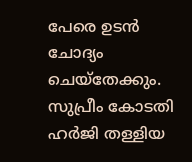പേരെ ഉടന്‍ ചോദ്യം ചെയ്‌തേക്കും. സുപ്രീം കോടതി ഹര്‍ജി തള്ളിയ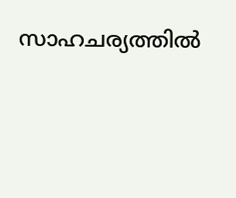സാഹചര്യത്തില്‍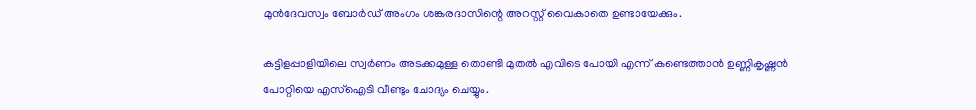മുന്‍ദേവസ്വം ബോര്‍ഡ് അംഗം ശങ്കരദാസിന്റെ അറസ്റ്റ് വൈകാതെ ഉണ്ടായേക്കും.

കട്ടിളപ്പാളിയിലെ സ്വര്‍ണം അടക്കമുള്ള തൊണ്ടി മുതല്‍ എവിടെ പോയി എന്ന് കണ്ടെത്താന്‍ ഉണ്ണികൃഷ്ണന്‍ പോറ്റിയെ എസ്‌ഐടി വീണ്ടും ചോദ്യം ചെയ്യും.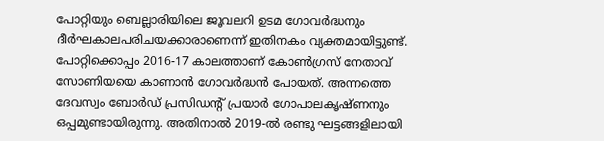പോറ്റിയും ബെല്ലാരിയിലെ ജൂവലറി ഉടമ ഗോവര്‍ദ്ധനും ദീര്‍ഘകാലപരിചയക്കാരാണെന്ന് ഇതിനകം വ്യക്തമായിട്ടുണ്ട്. പോറ്റിക്കൊപ്പം 2016-17 കാലത്താണ് കോണ്‍ഗ്രസ് നേതാവ് സോണിയയെ കാണാന്‍ ഗോവര്‍ദ്ധന്‍ പോയത്. അന്നത്തെ ദേവസ്വം ബോര്‍ഡ് പ്രസിഡന്റ് പ്രയാര്‍ ഗോപാലകൃഷ്ണനും ഒപ്പമുണ്ടായിരുന്നു. അതിനാല്‍ 2019-ല്‍ രണ്ടു ഘട്ടങ്ങളിലായി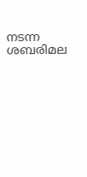നടന്ന ശബരിമല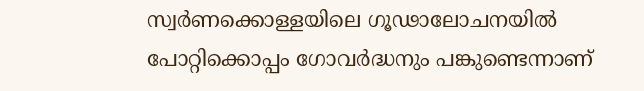സ്വര്‍ണക്കൊള്ളയിലെ ഗൂഢാലോചനയില്‍ പോറ്റിക്കൊപ്പം ഗോവര്‍ദ്ധനും പങ്കുണ്ടെന്നാണ്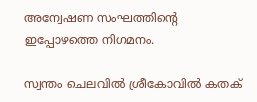അന്വേഷണ സംഘത്തിന്റെ ഇപ്പോഴത്തെ നിഗമനം.

സ്വന്തം ചെലവില്‍ ശ്രീകോവില്‍ കതക്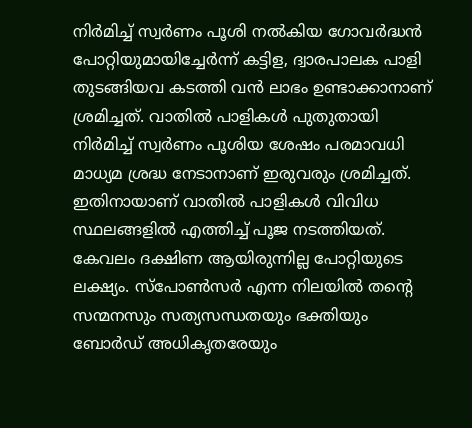നിര്‍മിച്ച് സ്വര്‍ണം പൂശി നല്‍കിയ ഗോവര്‍ദ്ധന്‍ പോറ്റിയുമായിച്ചേര്‍ന്ന് കട്ടിള, ദ്വാരപാലക പാളി തുടങ്ങിയവ കടത്തി വന്‍ ലാഭം ഉണ്ടാക്കാനാണ് ശ്രമിച്ചത്. വാതില്‍ പാളികള്‍ പുതുതായി നിര്‍മിച്ച് സ്വര്‍ണം പൂശിയ ശേഷം പരമാവധി മാധ്യമ ശ്രദ്ധ നേടാനാണ് ഇരുവരും ശ്രമിച്ചത്. ഇതിനായാണ് വാതില്‍ പാളികള്‍ വിവിധ സ്ഥലങ്ങളില്‍ എത്തിച്ച് പൂജ നടത്തിയത്. കേവലം ദക്ഷിണ ആയിരുന്നില്ല പോറ്റിയുടെ ലക്ഷ്യം. സ്‌പോണ്‍സര്‍ എന്ന നിലയില്‍ തന്റെ സന്മനസും സത്യസന്ധതയും ഭക്തിയും ബോര്‍ഡ് അധികൃതരേയും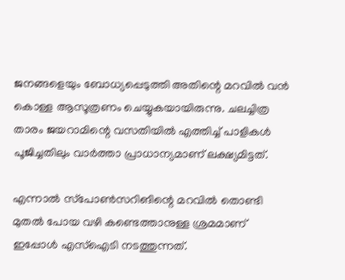ജനങ്ങളെയും ബോധ്യപ്പെടുത്തി അതിന്റെ മറവില്‍ വന്‍ കൊള്ള ആസൂത്രണം ചെയ്യുകയായിരുന്നു. ചലച്ചിത്ര താരം ജയറാമിന്റെ വസതിയില്‍ എത്തിച്ച് പാളികള്‍ പൂജിച്ചതിലും വാര്‍ത്താ പ്രാധാന്യമാണ് ലക്ഷ്യമിട്ടത്.

എന്നാല്‍ സ്‌പോണ്‍സറിങിന്റെ മറവില്‍ തൊണ്ടി മുതല്‍ പോയ വഴി കണ്ടെത്താനുള്ള ശ്രമമാണ് ഇപ്പോള്‍ എസ്‌ഐടി നടത്തുന്നത്.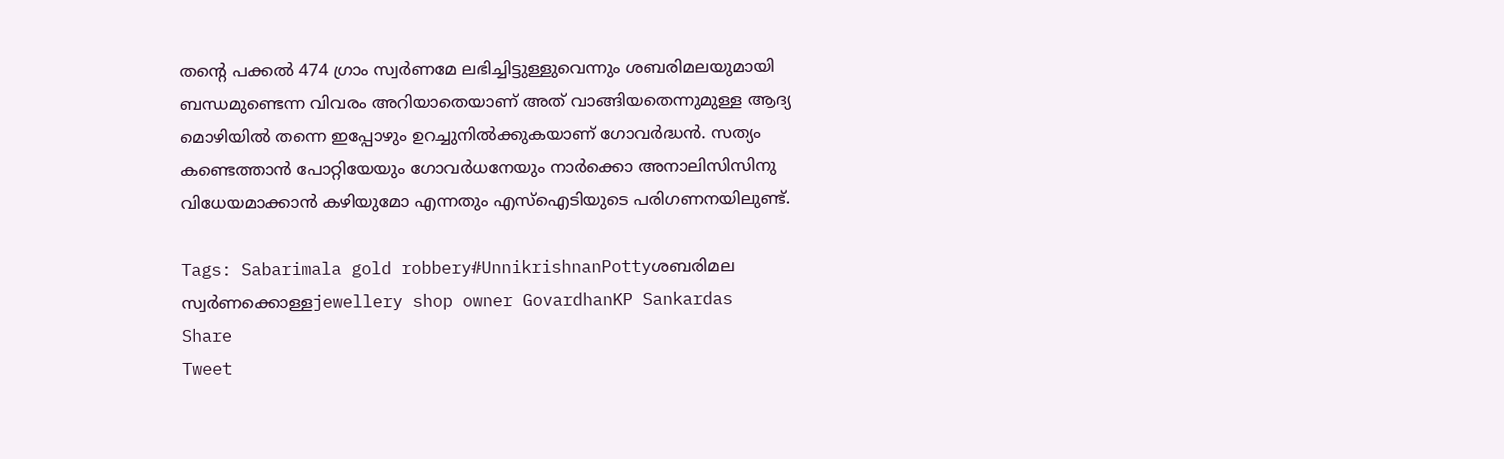തന്റെ പക്കല്‍ 474 ഗ്രാം സ്വര്‍ണമേ ലഭിച്ചിട്ടുള്ളുവെന്നും ശബരിമലയുമായി ബന്ധമുണ്ടെന്ന വിവരം അറിയാതെയാണ് അത് വാങ്ങിയതെന്നുമുള്ള ആദ്യ മൊഴിയില്‍ തന്നെ ഇപ്പോഴും ഉറച്ചുനില്‍ക്കുകയാണ് ഗോവര്‍ദ്ധന്‍. സത്യം കണ്ടെത്താന്‍ പോറ്റിയേയും ഗോവര്‍ധനേയും നാര്‍ക്കൊ അനാലിസിസിനു വിധേയമാക്കാന്‍ കഴിയുമോ എന്നതും എസ്‌ഐടിയുടെ പരിഗണനയിലുണ്ട്.

Tags: Sabarimala gold robbery#UnnikrishnanPottyശബരിമല സ്വര്‍ണക്കൊള്ളjewellery shop owner GovardhanKP Sankardas
Share
Tweet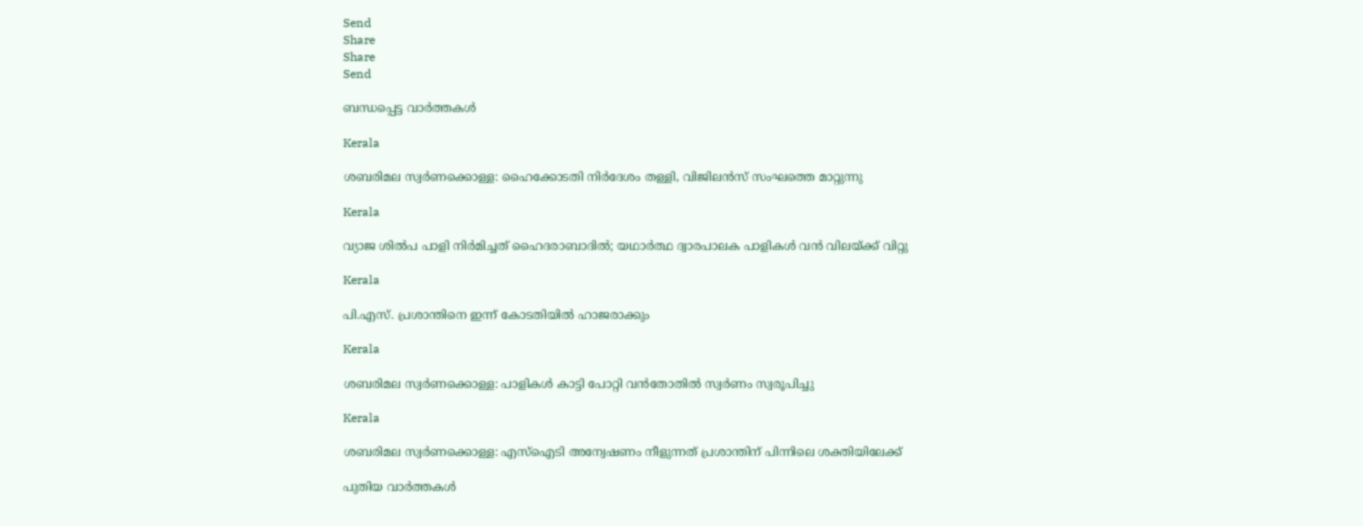Send
Share
Share
Send

ബന്ധപ്പെട്ട വാര്‍ത്തകള്‍

Kerala

ശബരിമല സ്വര്‍ണക്കൊള്ള: ഹൈക്കോടതി നിര്‍ദേശം തള്ളി, വിജിലന്‍സ് സംഘത്തെ മാറ്റുന്നു

Kerala

വ്യാജ ശില്‍പ പാളി നിര്‍മിച്ചത് ഹൈദരാബാദില്‍; യഥാര്‍ത്ഥ ദ്വാരപാലക പാളികള്‍ വന്‍ വിലയ്‌ക്ക് വിറ്റു

Kerala

പി.എസ്. പ്രശാന്തിനെ ഇന്ന് കോടതിയില്‍ ഹാജരാക്കും

Kerala

ശബരിമല സ്വര്‍ണക്കൊള്ള: പാളികള്‍ കാട്ടി പോറ്റി വന്‍തോതില്‍ സ്വര്‍ണം സ്വരൂപിച്ചു

Kerala

ശബരിമല സ്വര്‍ണക്കൊള്ള: എസ്‌ഐടി അന്വേഷണം നീളുന്നത് പ്രശാന്തിന് പിന്നിലെ ശക്തിയിലേക്ക്

പുതിയ വാര്‍ത്തകള്‍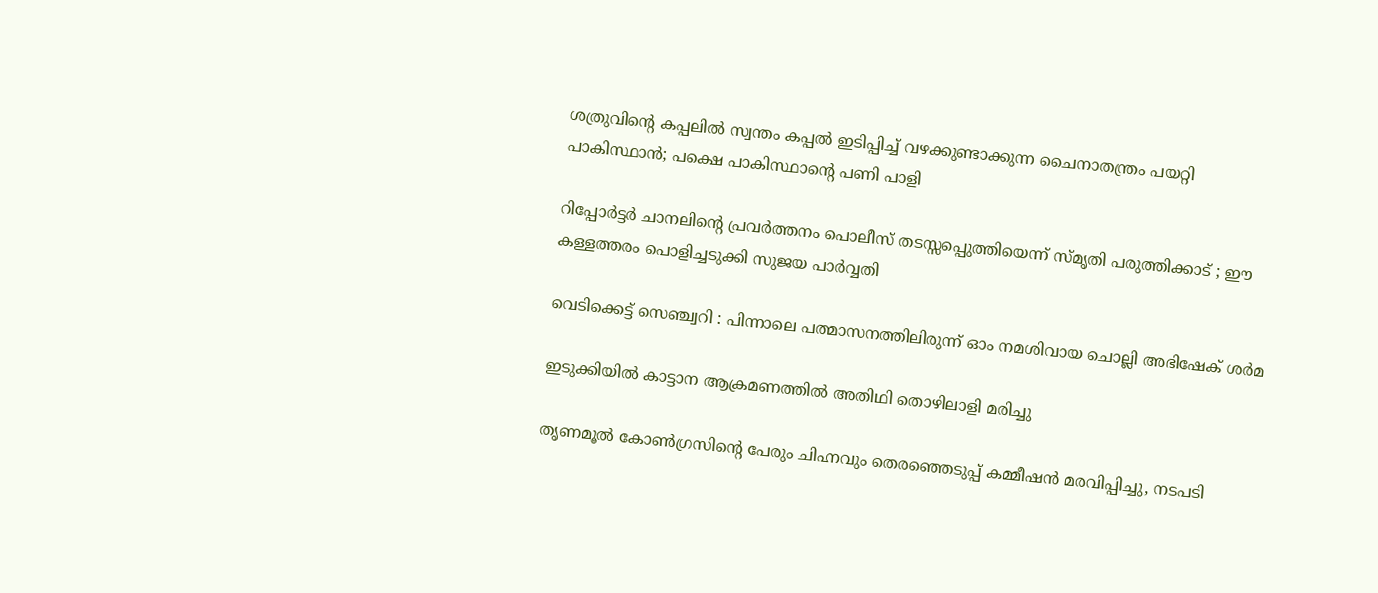ശത്രുവിന്റെ കപ്പലില്‍ സ്വന്തം കപ്പല്‍ ഇടിപ്പിച്ച് വഴക്കുണ്ടാക്കുന്ന ചൈനാതന്ത്രം പയറ്റി പാകിസ്ഥാന്‍; പക്ഷെ പാകിസ്ഥാന്റെ പണി പാളി

റിപ്പോര്‍ട്ടര്‍ ചാനലിന്റെ പ്രവര്‍ത്തനം പൊലീസ് തടസ്സപ്പെുത്തിയെന്ന് സ്മൃതി പരുത്തിക്കാട് ; ഈ കള്ളത്തരം പൊളിച്ചടുക്കി സുജയ പാര്‍വ്വതി

വെടിക്കെട്ട് സെഞ്ച്വറി : പിന്നാലെ പത്മാസനത്തിലിരുന്ന് ഓം നമശിവായ ചൊല്ലി അഭിഷേക് ശര്‍മ

ഇടുക്കിയില്‍ കാട്ടാന ആക്രമണത്തില്‍ അതിഥി തൊഴിലാളി മരിച്ചു

തൃണമൂല്‍ കോണ്‍ഗ്രസിന്റെ പേരും ചിഹ്നവും തെരഞ്ഞെടുപ്പ് കമ്മീഷന്‍ മരവിപ്പിച്ചു, നടപടി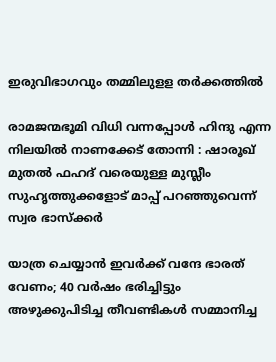ഇരുവിഭാഗവും തമ്മിലുളള തര്‍ക്കത്തില്‍

രാമജന്മഭൂമി വിധി വന്നപ്പോൾ ഹിന്ദു എന്ന നിലയിൽ നാണക്കേട് തോന്നി : ഷാരൂഖ് മുതൽ ഫഹദ് വരെയുള്ള മുസ്ലീം സുഹൃത്തുക്കളോട് മാപ്പ് പറഞ്ഞുവെന്ന് സ്വര ഭാസ്ക്കർ

യാത്ര ചെയ്യാന്‍ ഇവര്‍ക്ക് വന്ദേ ഭാരത് വേണം; 40 വര്‍ഷം ഭരിച്ചിട്ടും അഴുക്കുപിടിച്ച തീവണ്ടികള്‍ സമ്മാനിച്ച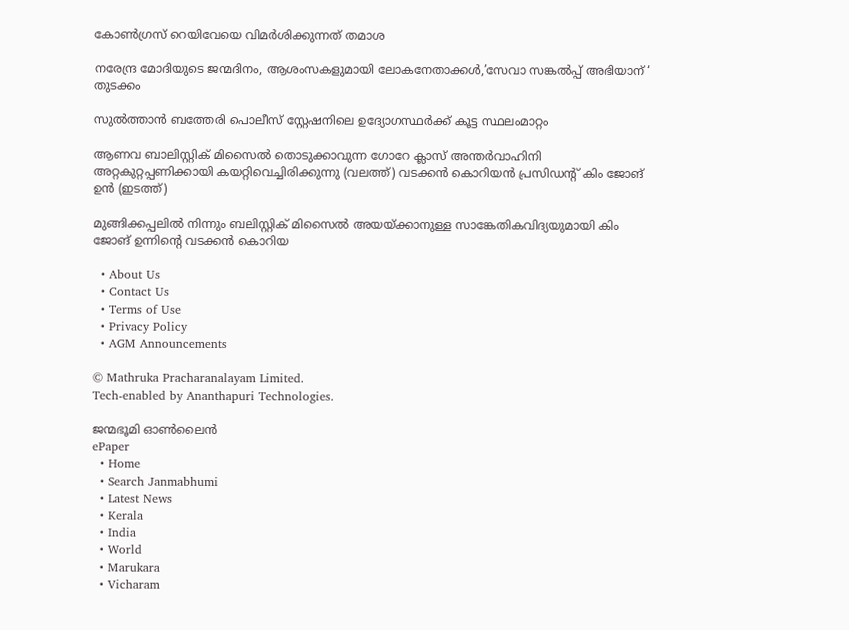കോണ്‍ഗ്രസ് റെയിവേയെ വിമര്‍ശിക്കുന്നത് തമാശ

നരേന്ദ്ര മോദിയുടെ ജന്മദിനം, ആശംസകളുമായി ലോകനേതാക്കള്‍,’സേവാ സങ്കല്‍പ്പ് അഭിയാന് ‘ തുടക്കം

സുല്‍ത്താന്‍ ബത്തേരി പൊലീസ് സ്റ്റേഷനിലെ ഉദ്യോഗസ്ഥര്‍ക്ക് കൂട്ട സ്ഥലംമാറ്റം

ആണവ ബാലിസ്റ്റിക് മിസൈല്‍ തൊടുക്കാവുന്ന ഗോറേ ക്ലാസ് അന്തര്‍വാഹിനി അറ്റകുറ്റപ്പണിക്കായി കയറ്റിവെച്ചിരിക്കുന്നു (വലത്ത്) വടക്കന്‍ കൊറിയന്‍ പ്രസിഡന്‍റ് കിം ജോങ് ഉന്‍ (ഇടത്ത്)

മുങ്ങിക്കപ്പലില്‍ നിന്നും ബലിസ്റ്റിക് മിസൈല്‍ അയയ്‌ക്കാനുള്ള സാങ്കേതികവിദ്യയുമായി കിം ജോങ് ഉന്നിന്റെ വടക്കന്‍ കൊറിയ

  • About Us
  • Contact Us
  • Terms of Use
  • Privacy Policy
  • AGM Announcements

© Mathruka Pracharanalayam Limited.
Tech-enabled by Ananthapuri Technologies.

ജന്മഭൂമി ഓണ്‍ലൈന്‍
ePaper
  • Home
  • Search Janmabhumi
  • Latest News
  • Kerala
  • India
  • World
  • Marukara
  • Vicharam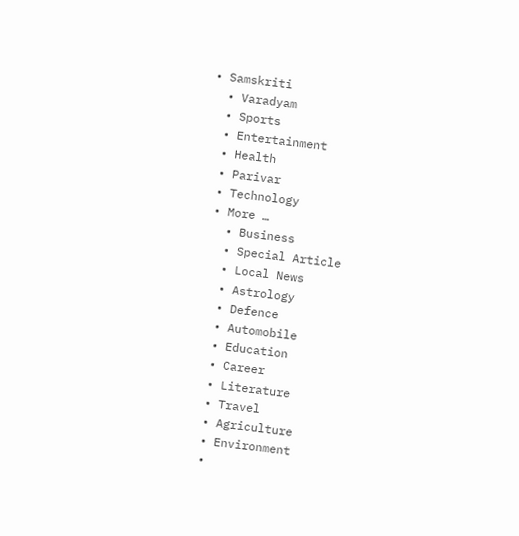• Samskriti
  • Varadyam
  • Sports
  • Entertainment
  • Health
  • Parivar
  • Technology
  • More …
    • Business
    • Special Article
    • Local News
    • Astrology
    • Defence
    • Automobile
    • Education
    • Career
    • Literature
    • Travel
    • Agriculture
    • Environment
    •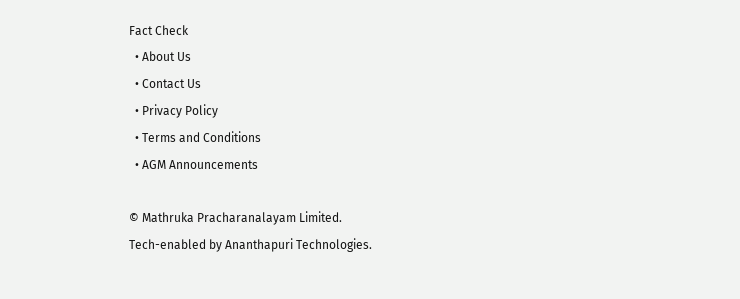Fact Check
  • About Us
  • Contact Us
  • Privacy Policy
  • Terms and Conditions
  • AGM Announcements

© Mathruka Pracharanalayam Limited.
Tech-enabled by Ananthapuri Technologies.